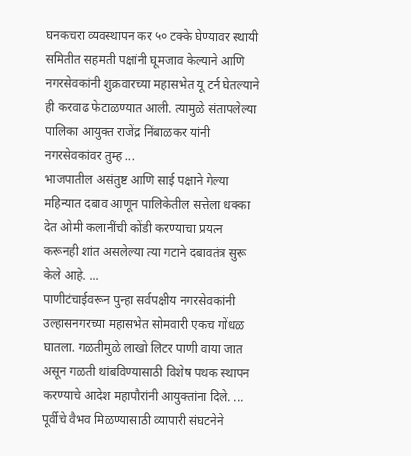घनकचरा व्यवस्थापन कर ५० टक्के घेण्यावर स्थायी समितीत सहमती पक्षांनी घूमजाव केल्याने आणि नगरसेवकांनी शुक्रवारच्या महासभेत यू टर्न घेतल्याने ही करवाढ फेटाळण्यात आली. त्यामुळे संतापलेल्या पालिका आयुक्त राजेंद्र निंबाळकर यांनी नगरसेवकांवर तुम्ह ...
भाजपातील असंतुष्ट आणि साई पक्षाने गेल्या महिन्यात दबाव आणून पालिकेतील सत्तेला धक्का देत ओमी कलानींची कोंडी करण्याचा प्रयत्न करूनही शांत असलेल्या त्या गटाने दबावतंत्र सुरू केले आहे. ...
पाणीटंचाईवरून पुन्हा सर्वपक्षीय नगरसेवकांनी उल्हासनगरच्या महासभेत सोमवारी एकच गोंधळ घातला. गळतीमुळे लाखो लिटर पाणी वाया जात असून गळती थांबविण्यासाठी विशेष पथक स्थापन करण्याचे आदेश महापौरांनी आयुक्तांना दिले. ...
पूर्वीचे वैभव मिळण्यासाठी व्यापारी संघटनेने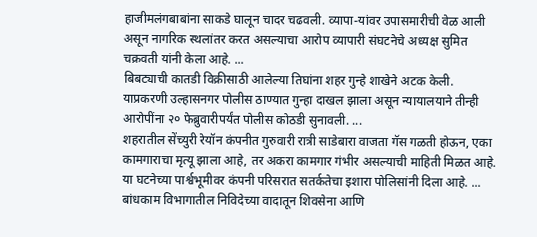हाजीमलंगबाबांना साकडे घालून चादर चढवली. व्यापा-यांवर उपासमारीची वेळ आली असून नागरिक स्थलांतर करत असल्याचा आरोप व्यापारी संघटनेचे अध्यक्ष सुमित चक्रवती यांनी केला आहे. ...
बिबट्याची कातडी विक्रीसाठी आलेल्या तिघांना शहर गुन्हे शाखेने अटक केली. याप्रकरणी उल्हासनगर पोलीस ठाण्यात गुन्हा दाखल झाला असून न्यायालयाने तीन्ही आरोपींना २० फेब्रुवारीपर्यंत पोलीस कोठडी सुनावली. ...
शहरातील सेंच्युरी रेयॉन कंपनीत गुरुवारी रात्री साडेबारा वाजता गॅस गळती होऊन, एका कामगाराचा मृत्यू झाला आहे, तर अकरा कामगार गंभीर असल्याची माहिती मिळत आहे. या घटनेच्या पार्श्वभूमीवर कंपनी परिसरात सतर्कतेचा इशारा पोलिसांनी दिला आहे. ...
बांधकाम विभागातील निविदेच्या वादातून शिवसेना आणि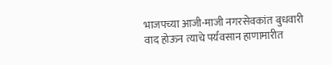भाजपच्या आजी-माजी नगरसेवकांत बुधवारी वाद होऊन त्याचे पर्यवसान हाणामारीत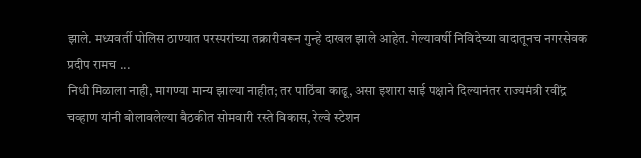झाले. मध्यवर्ती पोलिस ठाण्यात परस्परांच्या तक्रारीवरून गुन्हे दाखल झाले आहेत. गेल्यावर्षी निविदेच्या वादातूनच नगरसेवक प्रदीप रामच ...
निधी मिळाला नाही, मागण्या मान्य झाल्या नाहीत; तर पाठिंबा काढू, असा इशारा साई पक्षाने दिल्यानंतर राज्यमंत्री रवींद्र चव्हाण यांनी बोलावलेल्या बैठकीत सोमवारी रस्ते विकास, रेल्वे स्टेशन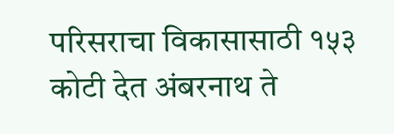परिसराचा विकासासाठी १५३ कोटी देत अंबरनाथ ते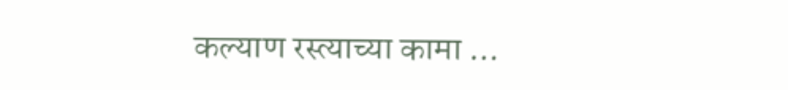कल्याण रस्त्याच्या कामा ...